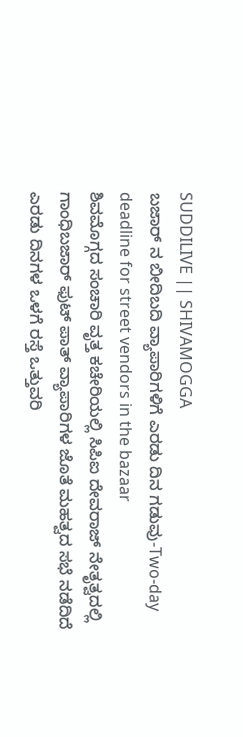SUDDILIVE || SHIVAMOGGA
ಬಜಾರ್ ನ ಬೀದಿಬದಿ ವ್ಯಾಪಾರಿಗಳಿಗೆ ಎರಡು ದಿನ ಗಡುವು-Two-day deadline for street vendors in the bazaar
ಶಿವಮೊಗ್ಗದ ಸಂಚಾರಿ ವೃತ್ತ ಕಚೇರಿಯಲ್ಲಿ ಸಿಪಿಐ ದೇವರಾಜ್ ನೇತೃತ್ವದಲ್ಲಿ ಗಾಂಧಿಬಜಾರ್ ಫುಟ್ ಪಾತ್ ವ್ಯಾಪಾರಿಗಳ ಜೊತೆ ಮಹತ್ವದ ಸಭೆ ನಡೆದಿದೆ ಎರಡು ದಿನಗಳ ಒಳಗೆ ರಸ್ತೆ ಒತ್ತುವರಿ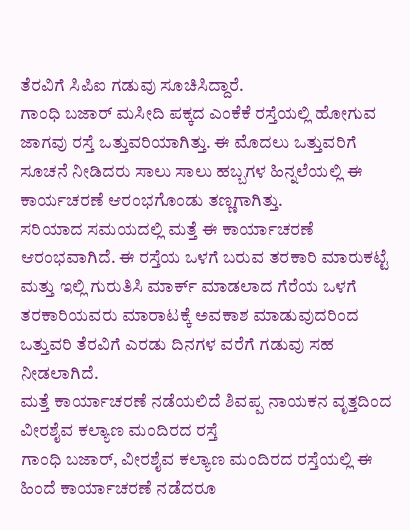ತೆರವಿಗೆ ಸಿಪಿಐ ಗಡುವು ಸೂಚಿಸಿದ್ದಾರೆ.
ಗಾಂಧಿ ಬಜಾರ್ ಮಸೀದಿ ಪಕ್ಕದ ಎಂಕೆಕೆ ರಸ್ತೆಯಲ್ಲಿ ಹೋಗುವ ಜಾಗವು ರಸ್ತೆ ಒತ್ತುವರಿಯಾಗಿತ್ತು. ಈ ಮೊದಲು ಒತ್ತುವರಿಗೆ ಸೂಚನೆ ನೀಡಿದರು ಸಾಲು ಸಾಲು ಹಬ್ಬಗಳ ಹಿನ್ನಲೆಯಲ್ಲಿ ಈ ಕಾರ್ಯಚರಣೆ ಆರಂಭಗೊಂಡು ತಣ್ಣಗಾಗಿತ್ತು.
ಸರಿಯಾದ ಸಮಯದಲ್ಲಿ ಮತ್ತೆ ಈ ಕಾರ್ಯಾಚರಣೆ ಆರಂಭವಾಗಿದೆ. ಈ ರಸ್ತೆಯ ಒಳಗೆ ಬರುವ ತರಕಾರಿ ಮಾರುಕಟ್ಟೆ ಮತ್ತು ಇಲ್ಲಿ ಗುರುತಿಸಿ ಮಾರ್ಕ್ ಮಾಡಲಾದ ಗೆರೆಯ ಒಳಗೆ ತರಕಾರಿಯವರು ಮಾರಾಟಕ್ಕೆ ಅವಕಾಶ ಮಾಡುವುದರಿಂದ ಒತ್ತುವರಿ ತೆರವಿಗೆ ಎರಡು ದಿನಗಳ ವರೆಗೆ ಗಡುವು ಸಹ ನೀಡಲಾಗಿದೆ.
ಮತ್ತೆ ಕಾರ್ಯಾಚರಣೆ ನಡೆಯಲಿದೆ ಶಿವಪ್ಪ ನಾಯಕನ ವೃತ್ತದಿಂದ ವೀರಶೈವ ಕಲ್ಯಾಣ ಮಂದಿರದ ರಸ್ತೆ
ಗಾಂಧಿ ಬಜಾರ್, ವೀರಶೈವ ಕಲ್ಯಾಣ ಮಂದಿರದ ರಸ್ತೆಯಲ್ಲಿ ಈ ಹಿಂದೆ ಕಾರ್ಯಾಚರಣೆ ನಡೆದರೂ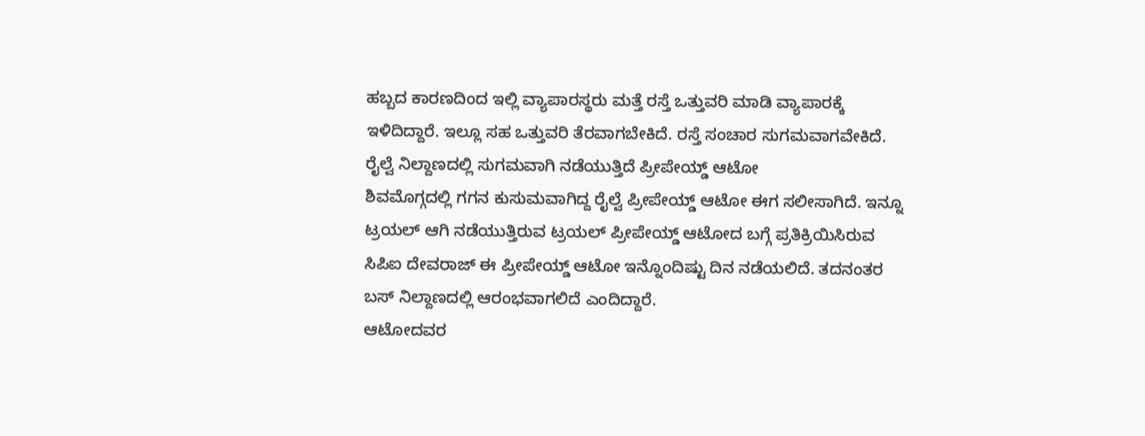ಹಬ್ಬದ ಕಾರಣದಿಂದ ಇಲ್ಲಿ ವ್ಯಾಪಾರಸ್ಥರು ಮತ್ತೆ ರಸ್ತೆ ಒತ್ತುವರಿ ಮಾಡಿ ವ್ಯಾಪಾರಕ್ಕೆ ಇಳಿದಿದ್ದಾರೆ. ಇಲ್ಲೂ ಸಹ ಒತ್ತುವರಿ ತೆರವಾಗಬೇಕಿದೆ. ರಸ್ತೆ ಸಂಚಾರ ಸುಗಮವಾಗವೇಕಿದೆ.
ರೈಲ್ವೆ ನಿಲ್ದಾಣದಲ್ಲಿ ಸುಗಮವಾಗಿ ನಡೆಯುತ್ತಿದೆ ಪ್ರೀಪೇಯ್ಡ್ ಆಟೋ
ಶಿವಮೊಗ್ಗದಲ್ಲಿ ಗಗನ ಕುಸುಮವಾಗಿದ್ದ ರೈಲ್ವೆ ಪ್ರೀಪೇಯ್ಡ್ ಆಟೋ ಈಗ ಸಲೀಸಾಗಿದೆ. ಇನ್ನೂ ಟ್ರಯಲ್ ಆಗಿ ನಡೆಯುತ್ತಿರುವ ಟ್ರಯಲ್ ಪ್ರೀಪೇಯ್ಡ್ ಆಟೋದ ಬಗ್ಗೆ ಪ್ರತಿಕ್ರಿಯಿಸಿರುವ ಸಿಪಿಐ ದೇವರಾಜ್ ಈ ಪ್ರೀಪೇಯ್ಡ್ ಆಟೋ ಇನ್ನೊಂದಿಷ್ಟು ದಿನ ನಡೆಯಲಿದೆ. ತದನಂತರ ಬಸ್ ನಿಲ್ದಾಣದಲ್ಲಿ ಆರಂಭವಾಗಲಿದೆ ಎಂದಿದ್ದಾರೆ.
ಆಟೋದವರ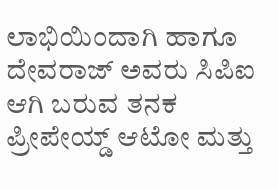ಲಾಭಿಯಿಂದಾಗಿ ಹಾಗೂ ದೇವರಾಜ್ ಅವರು ಸಿಪಿಐ ಆಗಿ ಬರುವ ತನಕ ಪ್ರೀಪೇಯ್ಡ್ ಆಟೋ ಮತ್ತು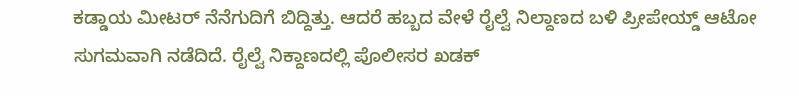ಕಡ್ಡಾಯ ಮೀಟರ್ ನೆನೆಗುದಿಗೆ ಬಿದ್ದಿತ್ತು. ಆದರೆ ಹಬ್ಬದ ವೇಳೆ ರೈಲ್ವೆ ನಿಲ್ದಾಣದ ಬಳಿ ಪ್ರೀಪೇಯ್ಡ್ ಆಟೋ ಸುಗಮವಾಗಿ ನಡೆದಿದೆ. ರೈಲ್ವೆ ನಿಕ್ದಾಣದಲ್ಲಿ ಪೊಲೀಸರ ಖಡಕ್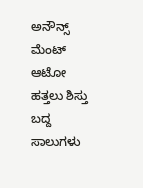ಅನೌನ್ಸ್ ಮೆಂಟ್ ಆಟೋ ಹತ್ತಲು ಶಿಸ್ತು ಬದ್ದ ಸಾಲುಗಳು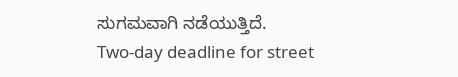ಸುಗಮವಾಗಿ ನಡೆಯುತ್ತಿದೆ.
Two-day deadline for street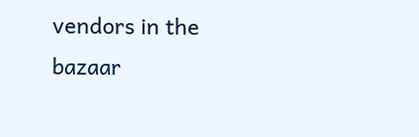vendors in the bazaar